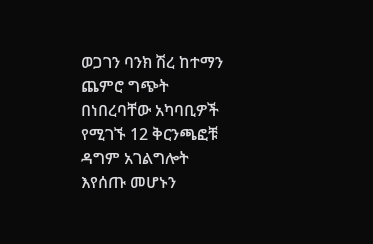ወጋገን ባንክ ሽረ ከተማን ጨምሮ ግጭት በነበረባቸው አካባቢዎች የሚገኙ 12 ቅርንጫፎቹ ዳግም አገልግሎት እየሰጡ መሆኑን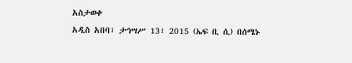አስታወቀ
አዲስ አበባ፣ ታኅሣሥ 13፣ 2015 (ኤፍ ቢ ሲ) በሰሜኑ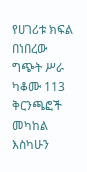የሀገሪቱ ክፍል በነበረው ግጭት ሥራ ካቆሙ 113 ቅርንጫፎች መካከል እስካሁን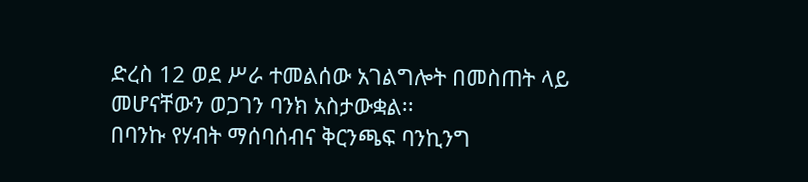ድረስ 12 ወደ ሥራ ተመልሰው አገልግሎት በመስጠት ላይ መሆናቸውን ወጋገን ባንክ አስታውቋል፡፡
በባንኩ የሃብት ማሰባሰብና ቅርንጫፍ ባንኪንግ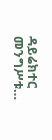ዳይሬክተር መንግሥቱ…